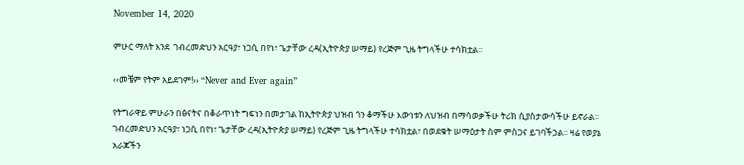November 14, 2020

ምሁር ማለት እንደ  ገብረመድህን አርዓያ፣ ነጋሲ በየነ፣ ጌታቸው ረዳ(ኢትዮጵያ ሠማይ) የረጅም ጊዜ ትግላችሁ ተሳክቷል፡፡

‹‹መቼም የትም አይደገም!›› “Never and Ever again”

የትግራዋይ ምሁራን በፅናትና በቆራጥነት ግፍነን በመታገል ከኢትዮጵያ ህዝብ ጎን ቆማችሁ እውነቱን ለህዝብ በማሳወቃችሁ ትሪክ ሲያስታውሳችሁ ይኖራል፡፡ ገብረመድህን አርዓያ፣ ነጋሲ በየነ፣ ጌታቸው ረዳ(ኢትዮጵያ ሠማይ) የረጅም ጊዜ ትግላችሁ ተሳክቷል፣ በወደቁት ሠማዕታት ስም ምስጋና ይገባችኃል፡፡ ዛሬ የወያኔ አራጆችን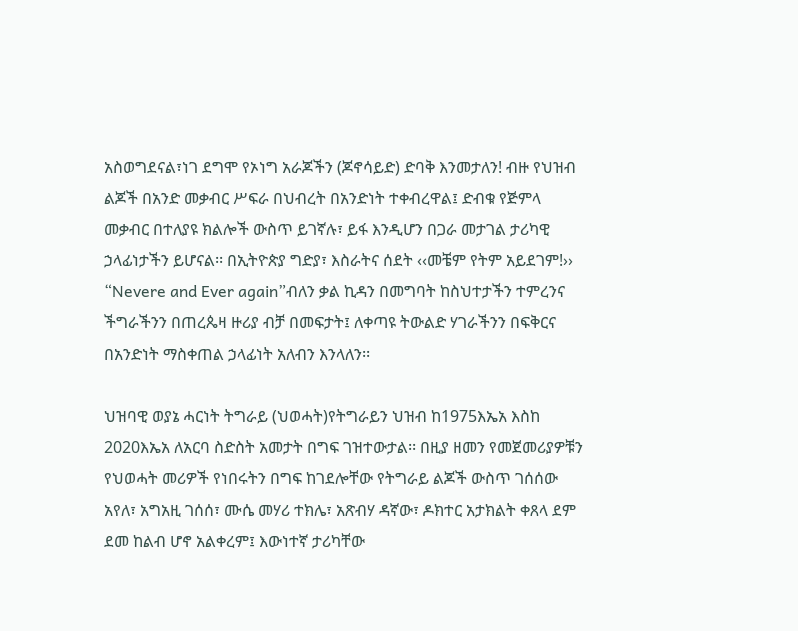አስወግደናል፣ነገ ደግሞ የኦነግ አራጆችን (ጆኖሳይድ) ድባቅ እንመታለን! ብዙ የህዝብ ልጆች በአንድ መቃብር ሥፍራ በህብረት በአንድነት ተቀብረዋል፤ ድብቁ የጅምላ መቃብር በተለያዩ ክልሎች ውስጥ ይገኛሉ፣ ይፋ እንዲሆን በጋራ መታገል ታሪካዊ ኃላፊነታችን ይሆናል፡፡ በኢትዮጵያ ግድያ፣ እስራትና ሰደት ‹‹መቼም የትም አይደገም!›› “Nevere and Ever again”ብለን ቃል ኪዳን በመግባት ከስህተታችን ተምረንና ችግራችንን በጠረጴዛ ዙሪያ ብቻ በመፍታት፤ ለቀጣዩ ትውልድ ሃገራችንን በፍቅርና በአንድነት ማስቀጠል ኃላፊነት አለብን እንላለን፡፡

ህዝባዊ ወያኔ ሓርነት ትግራይ (ህወሓት)የትግራይን ህዝብ ከ1975እኤአ እስከ 2020እኤአ ለአርባ ስድስት አመታት በግፍ ገዝተውታል፡፡ በዚያ ዘመን የመጀመሪያዎቹን የህወሓት መሪዎች የነበሩትን በግፍ ከገደሎቸው የትግራይ ልጆች ውስጥ ገሰሰው አየለ፣ አግአዚ ገሰሰ፣ ሙሴ መሃሪ ተክሌ፣ አጽብሃ ዳኛው፣ ዶክተር አታክልት ቀጸላ ደም ደመ ከልብ ሆኖ አልቀረም፤ እውነተኛ ታሪካቸው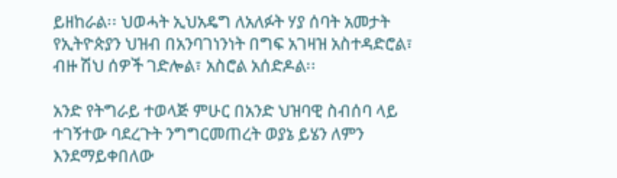ይዘከራል፡፡ ህወሓት ኢህአዴግ ለአለፉት ሃያ ሰባት አመታት የኢትዮጵያን ህዝብ በአንባገነንነት በግፍ አገዛዝ አስተዳድሮል፣ ብዙ ሽህ ሰዎች ገድሎል፣ አስሮል አሰድዶል፡፡

አንድ የትግራይ ተወላጅ ምሁር በአንድ ህዝባዊ ስብሰባ ላይ ተገኝተው ባደረጉት ንግግርመጠረት ወያኔ ይሄን ለምን እንደማይቀበለው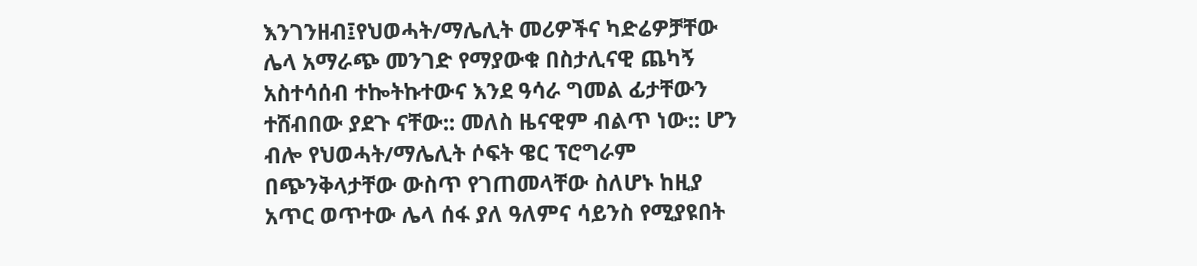እንገንዘብ፤የህወሓት/ማሌሊት መሪዎችና ካድሬዎቻቸው ሌላ አማራጭ መንገድ የማያውቁ በስታሊናዊ ጨካኝ አስተሳሰብ ተኰትኩተውና እንደ ዓሳራ ግመል ፊታቸውን ተሸብበው ያደጉ ናቸው:: መለስ ዜናዊም ብልጥ ነው:: ሆን ብሎ የህወሓት/ማሌሊት ሶፍት ዌር ፕሮግራም በጭንቅላታቸው ውስጥ የገጠመላቸው ስለሆኑ ከዚያ አጥር ወጥተው ሌላ ሰፋ ያለ ዓለምና ሳይንስ የሚያዩበት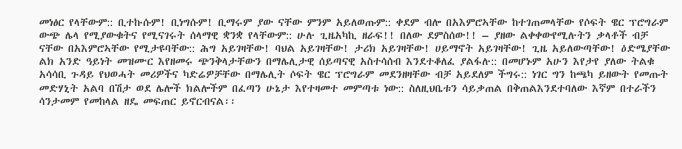መነፅር የላቸውም:: ቢተኩሱም! ቢነግሱም! ቢማሩም ያው ናቸው ምንም አይለወጡም:: ቀደም ብሎ በአእምሮኣቸው ከተገጠመላቸው የሶፍት ዌር ፕሮግራም ውጭ ሌላ የሚያውቁትና የሚናገሩት ሰላማዊ ቋንቋ የላቸውም:: ሁሉ ጊዜአካኪ ዘራፍ!! በለው ደምስሰው!! – ያዘው ልቀቀውየሚሉትን ቃላቶች ብቻ ናቸው በአእምሮኣቸው የሚታዩባቸው:: ሕግ አይገዛቸው! ባህል አይገዛቸው! ታሪክ አይገዛቸው! ሀይማኖት አይገዛቸው! ጊዜ አይለውጣቸው! ዕድሜያቸው ልክ አንድ ዓይነት መዝሙር እየዘመሩ ጭንቅላታቸውን በማሌሊታዊ ሰይጣናዊ አስተሳሰብ እንደተቆለፈ ያልፋሉ:: በመሆኑም አሁን እየታየ ያለው ትልቁ አሳሳቢ ጉዳይ የህወሓት መሪዎችና ካድሬዎቻቸው በማሌሊት ሶፍት ዌር ፕሮግራም መደንዘዛቸው ብቻ አይደለም ችግሩ:: ነገር ግን ከጫካ ይዘውት የመጡት መድሃኒት አልባ በሽታ ወደ ሌሎች ክልሎችም በፈጣን ሁኔታ እየተዛመተ መምጣቱ ነው:: ስለዚህቤቱን ሳይቃጠል በቅጠልእንደተባለው እኛም በተራችን ሳንታመም የመከላል ዘዴ መፍጠር ይኖርብናል፡፡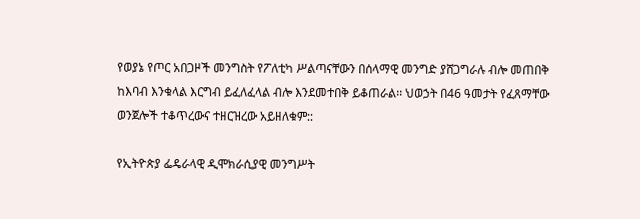የወያኔ የጦር አበጋዞች መንግስት የፖለቲካ ሥልጣናቸውን በሰላማዊ መንግድ ያሸጋግራሉ ብሎ መጠበቅ ከእባብ እንቁላል እርግብ ይፈለፈላል ብሎ እንደመተበቅ ይቆጠራል፡፡ ህወኃት በ46 ዓመታት የፈጸማቸው ወንጀሎች ተቆጥረውና ተዘርዝረው አይዘለቁም::

የኢትዮጵያ ፌዴራላዊ ዲሞክራሲያዊ መንግሥት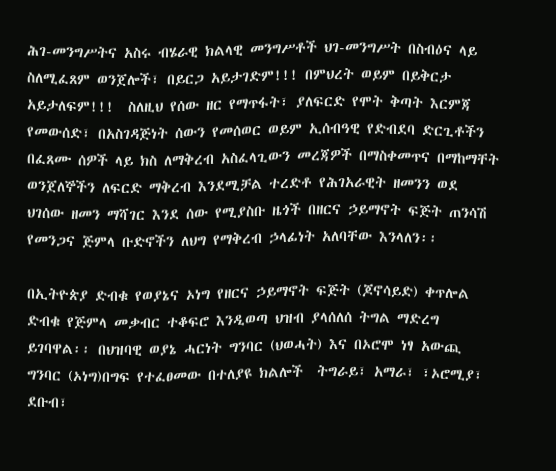ሕገ-መንግሥትና አስሩ ብሄራዊ ክልላዊ መንግሥቶች ህገ-መንግሥት በስብዕና ላይ ስለሚፈጸም ወንጀሎች፣ በይርጋ አይታገድም!!! በምህረት ወይም በይቅርታ አይታለፍም!!!  ስለዚህ የሰው ዘር የማጥፋት፣ ያለፍርድ የሞት ቅጣት እርምጃ የመውሰድ፣ በአስገዳጅነት ሰውን የመሰወር ወይም ኢሰብዓዊ የድብደባ ድርጊቶችን በፈጸሙ ሰዎች ላይ ክስ ለማቅረብ አስፈላጊውን መረጃዎች በማስቀመጥና በማከማቸት ወንጀለኞችን ለፍርድ ማቅረብ እንደሚቻል ተረድቶ የሕገአራዊት ዘመንን ወደ ህገሰው ዘመን ማሻገር እንደ ሰው የሚያስቡ ዜጎች በዘርና ኃይማኖት ፍጅት ጠንሳሽ የመንጋና ጅምላ ቡድኖችን ለህግ የማቅረብ ኃላፊነት አለባቸው እንላለን፡፡

በኢትዮጵያ ድብቁ የወያኔና ኦነግ የዘርና ኃይማኖት ፍጅት (ጆኖሳይድ) ቀጥሎል ድብቁ የጅምላ መቃብር ተቆፍሮ እንዲወጣ ህዝብ ያላሰለሰ ትግል ማድረግ ይገባዋል፡፡ በህዝባዊ ወያኔ ሓርነት ግንባር (ህወሓት) እና በኦሮሞ ነፃ አውጪ ግንባር (ኦነግ)በግፍ የተፈፀመው በተለያዩ ክልሎች  ትግራይ፣ አማራ፣ ፣ኦሮሚያ፣ ደቡብ፣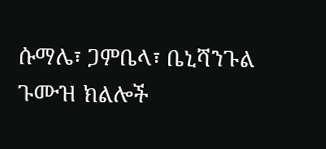ሱማሌ፣ ጋምቤላ፣ ቤኒሻንጉል ጉሙዝ ክልሎች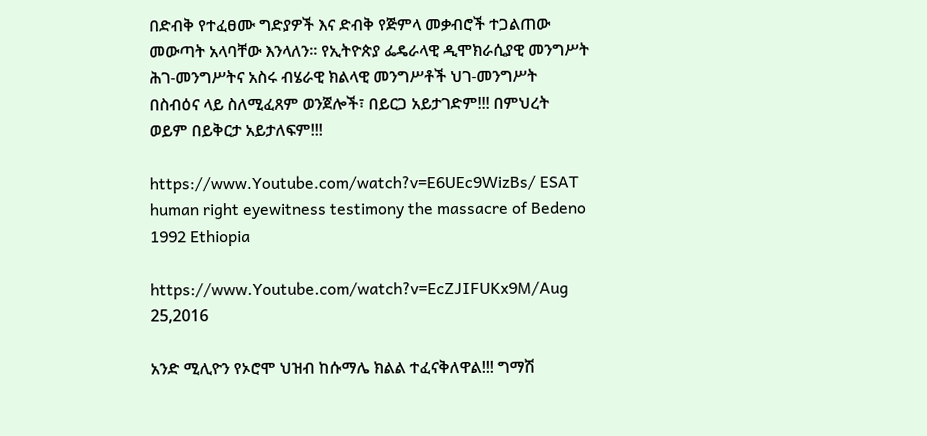በድብቅ የተፈፀሙ ግድያዎች እና ድብቅ የጅምላ መቃብሮች ተጋልጠው መውጣት አላባቸው እንላለን፡፡ የኢትዮጵያ ፌዴራላዊ ዲሞክራሲያዊ መንግሥት ሕገ-መንግሥትና አስሩ ብሄራዊ ክልላዊ መንግሥቶች ህገ-መንግሥት በስብዕና ላይ ስለሚፈጸም ወንጀሎች፣ በይርጋ አይታገድም!!! በምህረት ወይም በይቅርታ አይታለፍም!!!

https://www.Youtube.com/watch?v=E6UEc9WizBs/ ESAT human right eyewitness testimony the massacre of Bedeno 1992 Ethiopia

https://www.Youtube.com/watch?v=EcZJIFUKx9M/Aug 25,2016

አንድ ሚሊዮን የኦሮሞ ህዝብ ከሱማሌ ክልል ተፈናቅለዋል!!! ግማሽ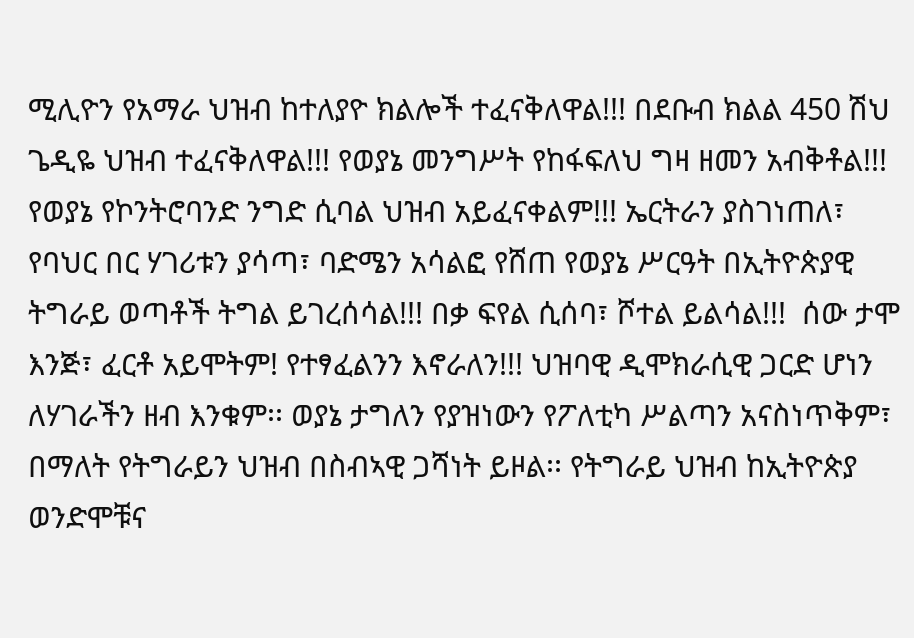ሚሊዮን የአማራ ህዝብ ከተለያዮ ክልሎች ተፈናቅለዋል!!! በደቡብ ክልል 450 ሽህ ጌዲዬ ህዝብ ተፈናቅለዋል!!! የወያኔ መንግሥት የከፋፍለህ ግዛ ዘመን አብቅቶል!!! የወያኔ የኮንትሮባንድ ንግድ ሲባል ህዝብ አይፈናቀልም!!! ኤርትራን ያስገነጠለ፣ የባህር በር ሃገሪቱን ያሳጣ፣ ባድሜን አሳልፎ የሸጠ የወያኔ ሥርዓት በኢትዮጵያዊ ትግራይ ወጣቶች ትግል ይገረሰሳል!!! በቃ ፍየል ሲሰባ፣ ሾተል ይልሳል!!!  ሰው ታሞ እንጅ፣ ፈርቶ አይሞትም! የተፃፈልንን እኖራለን!!! ህዝባዊ ዲሞክራሲዊ ጋርድ ሆነን ለሃገራችን ዘብ እንቁም፡፡ ወያኔ ታግለን የያዝነውን የፖለቲካ ሥልጣን አናስነጥቅም፣ በማለት የትግራይን ህዝብ በስብኣዊ ጋሻነት ይዞል፡፡ የትግራይ ህዝብ ከኢትዮጵያ ወንድሞቹና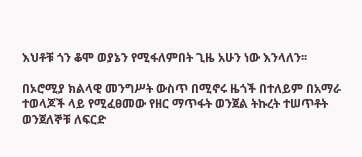እህቶቹ ጎን ቆሞ ወያኔን የሚፋለምበት ጊዜ አሁን ነው እንላለን፡፡

በኦሮሚያ ክልላዊ መንግሥት ውስጥ በሚኖሩ ዜጎች በተለይም በአማራ ተወላጆች ላይ የሚፈፀመው የዘር ማጥፋት ወንጀል ትኩረት ተሠጥቶት ወንጀለኞቹ ለፍርድ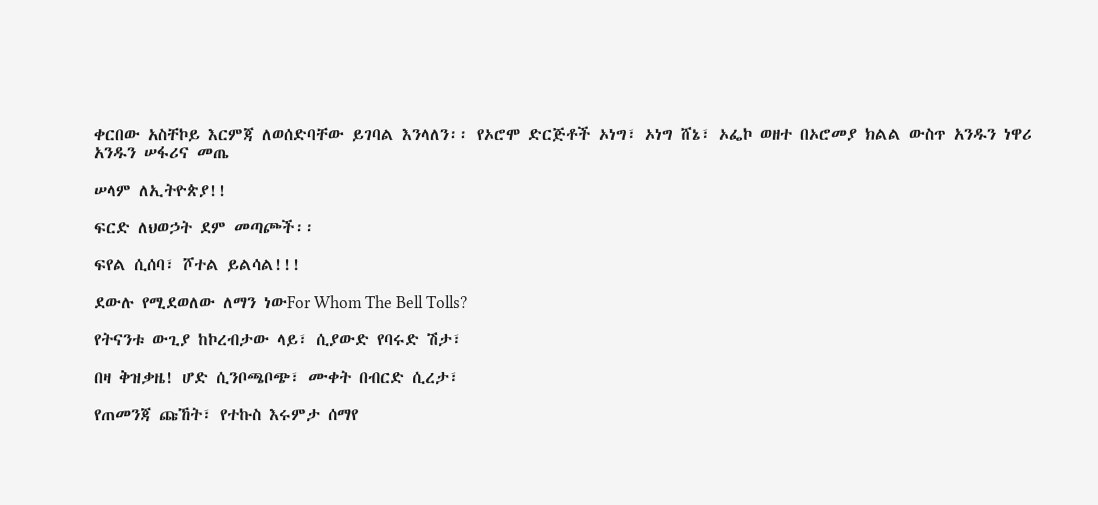ቀርበው አስቸኮይ እርምጃ ለወሰድባቸው ይገባል እንላለን፡፡ የኦሮሞ ድርጅቶች ኦነግ፣ ኦነግ ሸኔ፣ ኦፌኮ ወዘተ በኦሮመያ ክልል ውስጥ አንዱን ነዋሪ አንዱን ሠፋሪና መጤ

ሠላም ለኢትዮጵያ!!

ፍርድ ለህወኃት ደም መጣጮች፡፡

ፍየል ሲሰባ፣ ሾተል ይልሳል!!!

ደውሉ የሚደወለው ለማን ነውFor Whom The Bell Tolls?

የትናንቱ ውጊያ ከኮረብታው ላይ፣ ሲያውድ የባሩድ ሽታ፣

በዛ ቅዝቃዜ! ሆድ ሲንቦጫቦጭ፣ ሙቀት በብርድ ሲረታ፣

የጠመንጃ ጩኸት፣ የተኩስ እሩምታ ሰማየ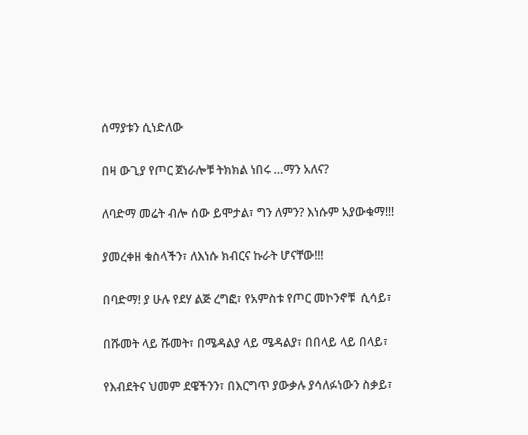ሰማያቱን ሲነድለው

በዛ ውጊያ የጦር ጀነራሎቹ ትክክል ነበሩ …ማን አለና?

ለባድማ መሬት ብሎ ሰው ይሞታል፣ ግን ለምን? እነሱም አያውቁማ!!!

ያመረቀዘ ቁስላችን፣ ለእነሱ ክብርና ኩራት ሆናቸው!!!

በባድማ! ያ ሁሉ የደሃ ልጅ ረግፎ፣ የአምስቱ የጦር መኮንኖቹ  ሲሳይ፣

በሹመት ላይ ሹመት፣ በሜዳልያ ላይ ሜዳልያ፣ በበላይ ላይ በላይ፣

የእብደትና ህመም ደዌችንን፣ በእርግጥ ያውቃሉ ያሳለፉነውን ስቃይ፣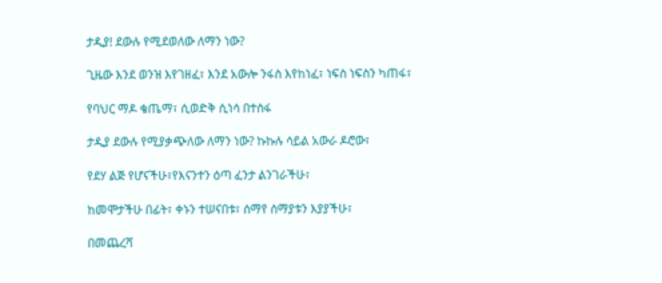ታዲያ! ደውሉ የሚደወለው ለማን ነው?

ጊዜው እንደ ወንዝ እየገዘፈ፣ እንደ አውሎ ንፋስ እየከነፈ፣ ነፍስ ነፍስን ካጠፋ፣

የባህር ማዶ ቄጤማ፣ ሲወድቅ ሲነሳ በተስፋ

ታዲያ ደውሉ የሚያቃጭለው ለማን ነው? ኩኩሉ ሳይል አውራ ዶሮው፣

የደሃ ልጅ የሆናችሁ፣የእናንተን ዕጣ ፈንታ ልንገራችሁ፣

ከመሞታችሁ በፊት፣ ቀኑን ተሠናበቱ፣ ሰማየ ሰማያቱን እያያችሁ፣

በመጨረሻ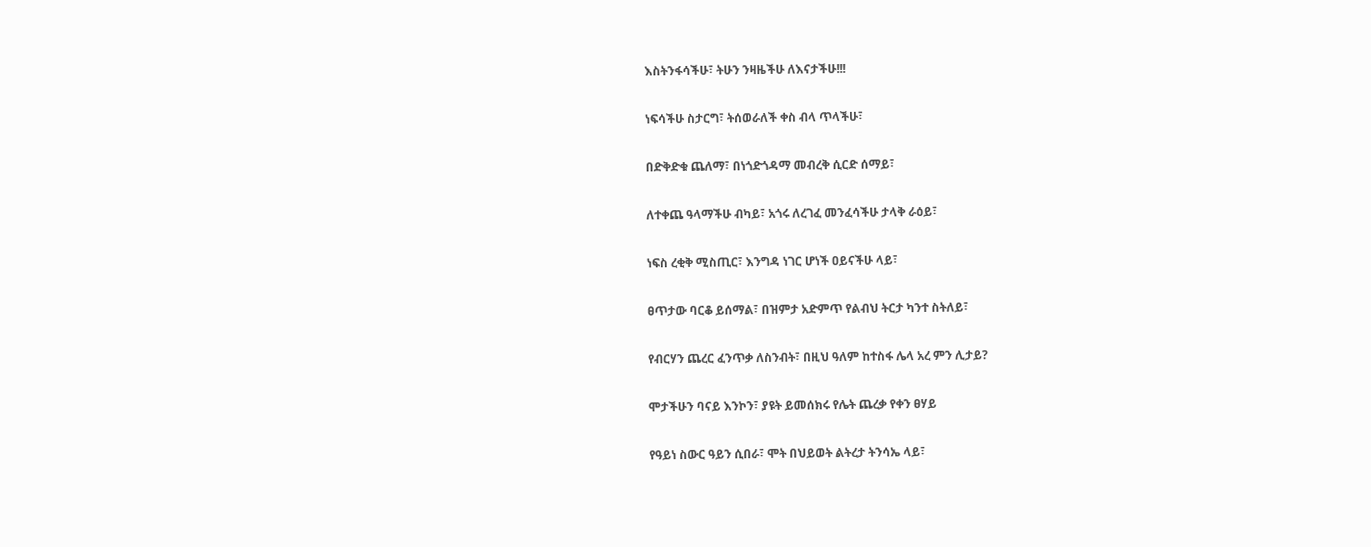እስትንፋሳችሁ፣ ትሁን ንዛዜችሁ ለእናታችሁ!!!

ነፍሳችሁ ስታርግ፣ ትሰወራለች ቀስ ብላ ጥላችሁ፣

በድቅድቁ ጨለማ፣ በነጎድጎዳማ መብረቅ ሲርድ ሰማይ፣

ለተቀጨ ዓላማችሁ ብካይ፣ አጎሩ ለረገፈ መንፈሳችሁ ታላቅ ራዕይ፣

ነፍስ ረቂቅ ሚስጢር፣ እንግዳ ነገር ሆነች ዐይናችሁ ላይ፣

ፀጥታው ባርቆ ይሰማል፣ በዝምታ አድምጥ የልብህ ትርታ ካንተ ስትለይ፣

የብርሃን ጨረር ፈንጥቃ ለስንብት፣ በዚህ ዓለም ከተስፋ ሌላ አረ ምን ሊታይ?

ሞታችሁን ባናይ እንኮን፣ ያዩት ይመሰክሩ የሌት ጨረቃ የቀን ፀሃይ

የዓይነ ስውር ዓይን ሲበራ፣ ሞት በህይወት ልትረታ ትንሳኤ ላይ፣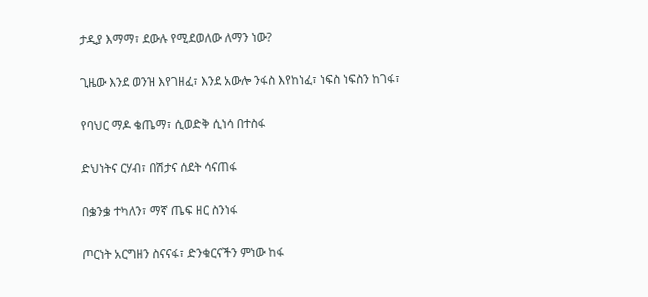ታዲያ እማማ፣ ደውሉ የሚደወለው ለማን ነው?

ጊዜው እንደ ወንዝ እየገዘፈ፣ እንደ አውሎ ንፋስ እየከነፈ፣ ነፍስ ነፍስን ከገፋ፣

የባህር ማዶ ቄጤማ፣ ሲወድቅ ሲነሳ በተስፋ

ድህነትና ርሃብ፣ በሽታና ሰደት ሳናጠፋ

በቌንቌ ተካለን፣ ማኛ ጤፍ ዘር ስንነፋ

ጦርነት አርግዘን ስናናፋ፣ ድንቁርናችን ምነው ከፋ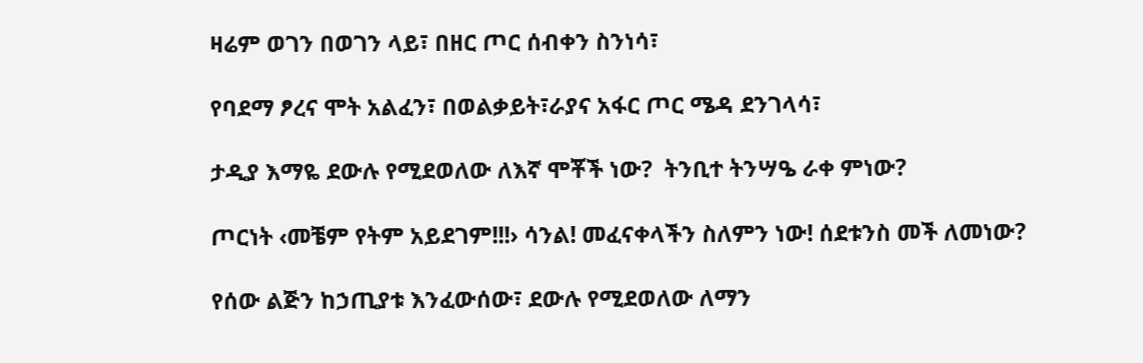ዛሬም ወገን በወገን ላይ፣ በዘር ጦር ሰብቀን ስንነሳ፣

የባደማ ፆረና ሞት አልፈን፣ በወልቃይት፣ራያና አፋር ጦር ሜዳ ደንገላሳ፣

ታዲያ እማዬ ደውሉ የሚደወለው ለእኛ ሞቾች ነው?  ትንቢተ ትንሣዔ ራቀ ምነው?

ጦርነት ‹መቼም የትም አይደገም!!!› ሳንል! መፈናቀላችን ስለምን ነው! ሰደቱንስ መች ለመነው?

የሰው ልጅን ከኃጢያቱ እንፈውሰው፣ ደውሉ የሚደወለው ለማን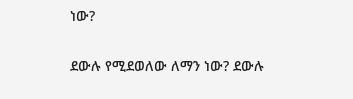ነው?

ደውሉ የሚደወለው ለማን ነው? ደውሉ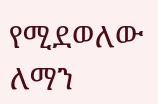የሚደወለው ለማን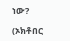ነው?

(ኦክቶበር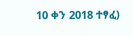10 ቀን 2018 ተፃፈ)